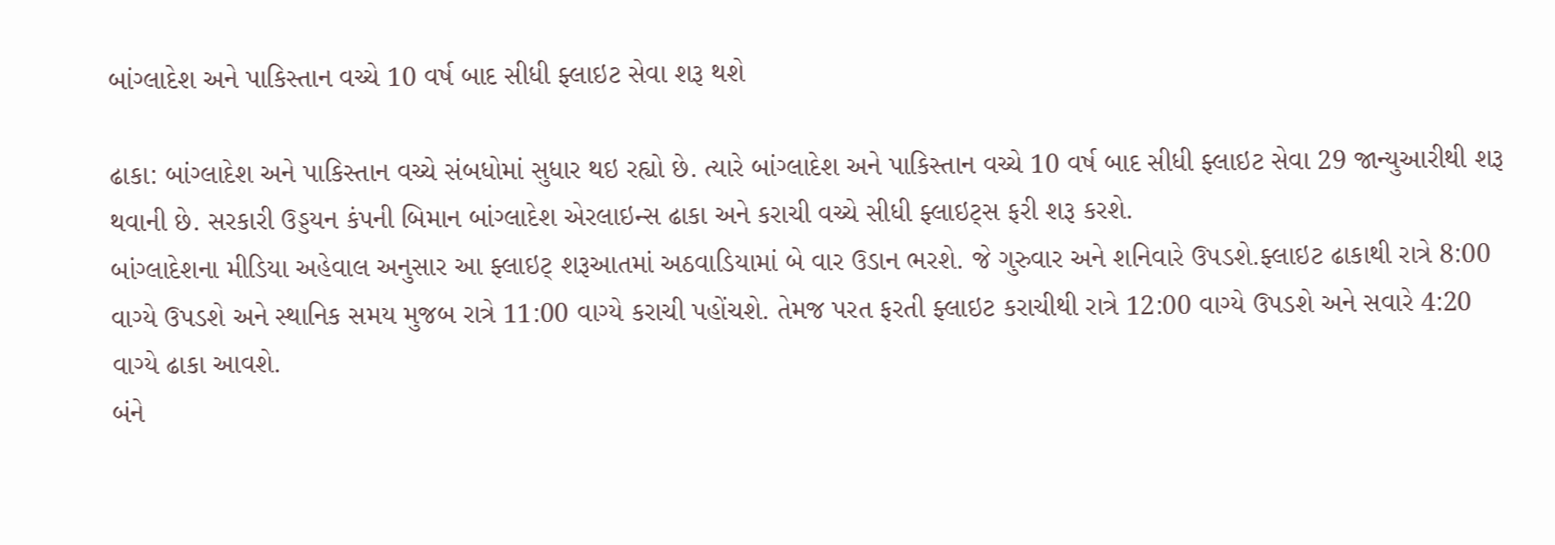બાંગ્લાદેશ અને પાકિસ્તાન વચ્ચે 10 વર્ષ બાદ સીધી ફ્લાઇટ સેવા શરૂ થશે

ઢાકા: બાંગ્લાદેશ અને પાકિસ્તાન વચ્ચે સંબધોમાં સુધાર થઇ રહ્યો છે. ત્યારે બાંગ્લાદેશ અને પાકિસ્તાન વચ્ચે 10 વર્ષ બાદ સીધી ફ્લાઇટ સેવા 29 જાન્યુઆરીથી શરૂ થવાની છે. સરકારી ઉડ્ડયન કંપની બિમાન બાંગ્લાદેશ એરલાઇન્સ ઢાકા અને કરાચી વચ્ચે સીધી ફ્લાઇટ્સ ફરી શરૂ કરશે.
બાંગ્લાદેશના મીડિયા અહેવાલ અનુસાર આ ફ્લાઇટ્ શરૂઆતમાં અઠવાડિયામાં બે વાર ઉડાન ભરશે. જે ગુરુવાર અને શનિવારે ઉપડશે.ફ્લાઇટ ઢાકાથી રાત્રે 8:00 વાગ્યે ઉપડશે અને સ્થાનિક સમય મુજબ રાત્રે 11:00 વાગ્યે કરાચી પહોંચશે. તેમજ પરત ફરતી ફ્લાઇટ કરાચીથી રાત્રે 12:00 વાગ્યે ઉપડશે અને સવારે 4:20 વાગ્યે ઢાકા આવશે.
બંને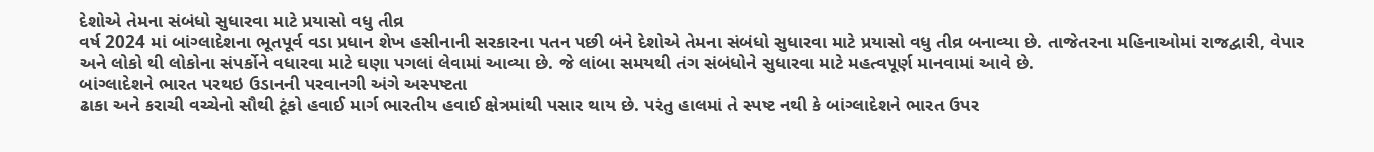દેશોએ તેમના સંબંધો સુધારવા માટે પ્રયાસો વધુ તીવ્ર
વર્ષ 2024 માં બાંગ્લાદેશના ભૂતપૂર્વ વડા પ્રધાન શેખ હસીનાની સરકારના પતન પછી બંને દેશોએ તેમના સંબંધો સુધારવા માટે પ્રયાસો વધુ તીવ્ર બનાવ્યા છે. તાજેતરના મહિનાઓમાં રાજદ્વારી, વેપાર અને લોકો થી લોકોના સંપર્કોને વધારવા માટે ઘણા પગલાં લેવામાં આવ્યા છે. જે લાંબા સમયથી તંગ સંબંધોને સુધારવા માટે મહત્વપૂર્ણ માનવામાં આવે છે.
બાંગ્લાદેશને ભારત પરથઇ ઉડાનની પરવાનગી અંગે અસ્પષ્ટતા
ઢાકા અને કરાચી વચ્ચેનો સૌથી ટૂંકો હવાઈ માર્ગ ભારતીય હવાઈ ક્ષેત્રમાંથી પસાર થાય છે. પરંતુ હાલમાં તે સ્પષ્ટ નથી કે બાંગ્લાદેશને ભારત ઉપર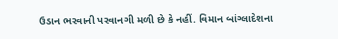ઉડાન ભરવાની પરવાનગી મળી છે કે નહીં. વિમાન બાંગ્લાદેશના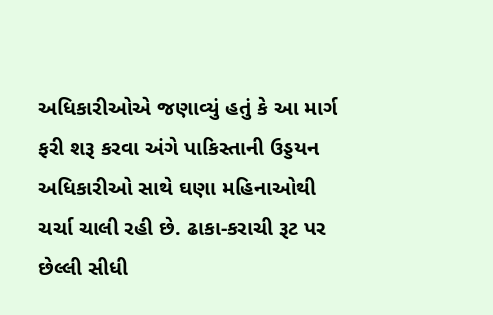અધિકારીઓએ જણાવ્યું હતું કે આ માર્ગ ફરી શરૂ કરવા અંગે પાકિસ્તાની ઉડ્ડયન અધિકારીઓ સાથે ઘણા મહિનાઓથી ચર્ચા ચાલી રહી છે. ઢાકા-કરાચી રૂટ પર છેલ્લી સીધી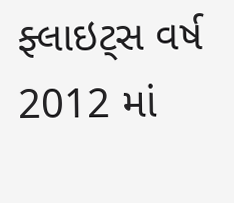ફ્લાઇટ્સ વર્ષ 2012 માં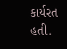કાર્યરત હતી.